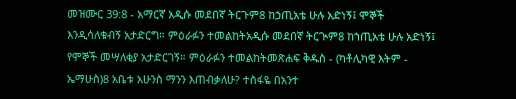መዝሙር 39:8 - አማርኛ አዲሱ መደበኛ ትርጉም8 ከኃጢአቴ ሁሉ አድነኝ፤ ሞኞች እንዲሳለቁብኝ አታድርግ። ምዕራፉን ተመልከትአዲሱ መደበኛ ትርጒም8 ከኀጢአቴ ሁሉ አድነኝ፤ የሞኞች መሣለቂያ አታድርገኝ። ምዕራፉን ተመልከትመጽሐፍ ቅዱስ - (ካቶሊካዊ እትም - ኤማሁስ)8 አቤቱ አሁንስ ማንን እጠብቃለሁ? ተስፋዬ በአንተ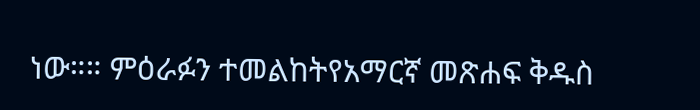ነው።። ምዕራፉን ተመልከትየአማርኛ መጽሐፍ ቅዱስ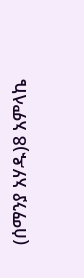(ሰማንያ አሃዱ)8 አምላኬ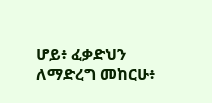ሆይ፥ ፈቃድህን ለማድረግ መከርሁ፥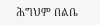ሕግህም በልቤ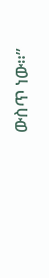ውስጥ ነው።”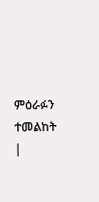ምዕራፉን ተመልከት |